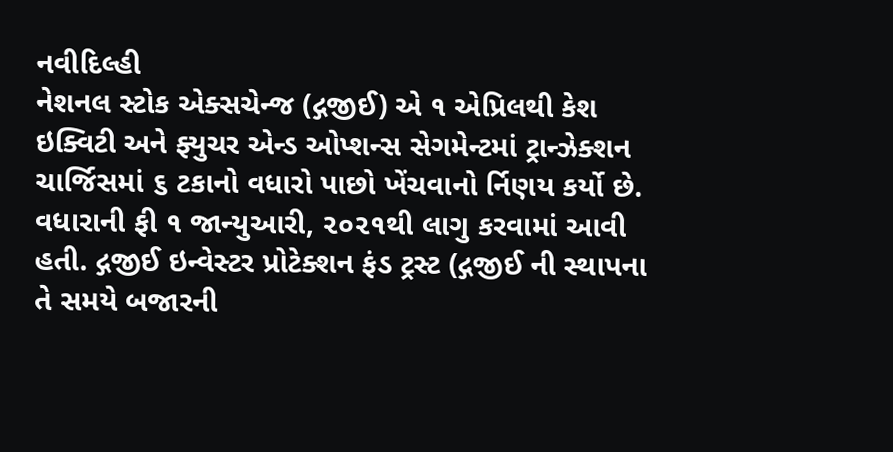નવીદિલ્હી
નેશનલ સ્ટોક એક્સચેન્જ (દ્ગજીઈ) એ ૧ એપ્રિલથી કેશ ઇક્વિટી અને ફ્યુચર એન્ડ ઓપ્શન્સ સેગમેન્ટમાં ટ્રાન્ઝેક્શન ચાર્જિસમાં ૬ ટકાનો વધારો પાછો ખેંચવાનો ર્નિણય કર્યો છે. વધારાની ફી ૧ જાન્યુઆરી, ૨૦૨૧થી લાગુ કરવામાં આવી હતી. દ્ગજીઈ ઇન્વેસ્ટર પ્રોટેક્શન ફંડ ટ્રસ્ટ (દ્ગજીઈ ની સ્થાપના તે સમયે બજારની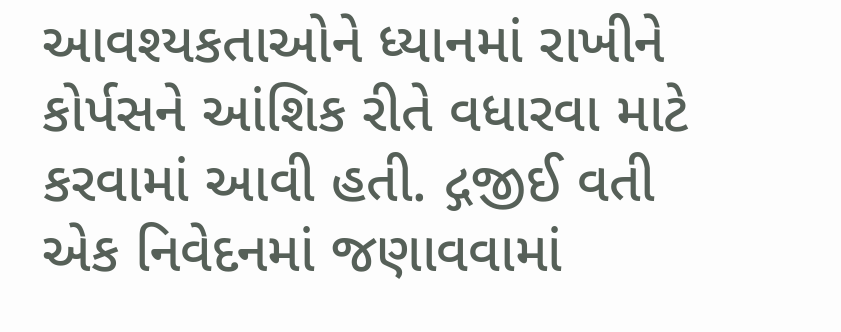આવશ્યકતાઓને ધ્યાનમાં રાખીને કોર્પસને આંશિક રીતે વધારવા માટે કરવામાં આવી હતી. દ્ગજીઈ વતી એક નિવેદનમાં જણાવવામાં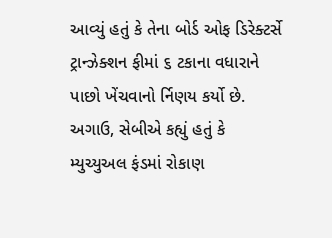આવ્યું હતું કે તેના બોર્ડ ઓફ ડિરેક્ટર્સે ટ્રાન્ઝેક્શન ફીમાં ૬ ટકાના વધારાને પાછો ખેંચવાનો ર્નિણય કર્યો છે. અગાઉ, સેબીએ કહ્યું હતું કે મ્યુચ્યુઅલ ફંડમાં રોકાણ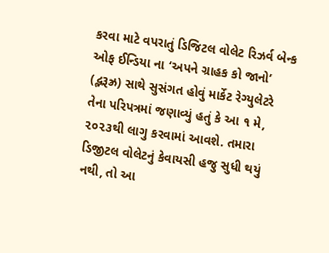કરવા માટે વપરાતું ડિજિટલ વોલેટ રિઝર્વ બેન્ક ઓફ ઈન્ડિયા ના ‘અપને ગ્રાહક કો જાનો’ (દ્ભરૂઝ્ર) સાથે સુસંગત હોવું માર્કેટ રેગ્યુલેટરે તેના પરિપત્રમાં જણાવ્યું હતું કે આ ૧ મે, ૨૦૨૩થી લાગુ કરવામાં આવશે. તમારા ડિજીટલ વોલેટનું કેવાયસી હજુ સુધી થયું નથી, તો આ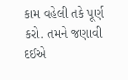કામ વહેલી તકે પૂર્ણ કરો. તમને જણાવી દઈએ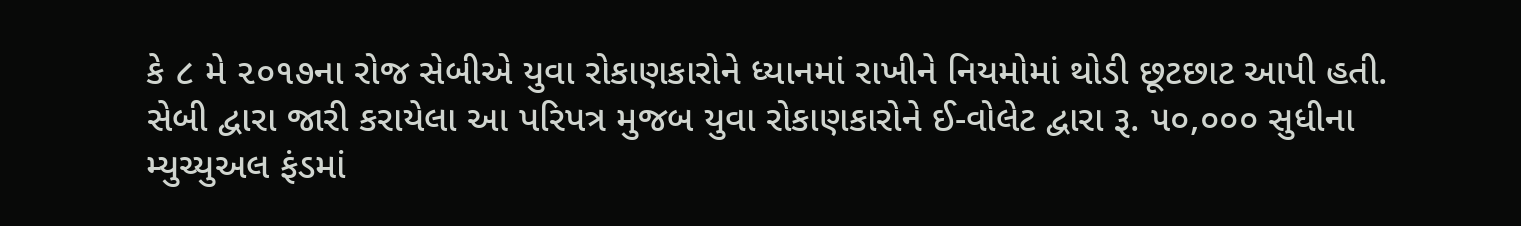કે ૮ મે ૨૦૧૭ના રોજ સેબીએ યુવા રોકાણકારોને ધ્યાનમાં રાખીને નિયમોમાં થોડી છૂટછાટ આપી હતી. સેબી દ્વારા જારી કરાયેલા આ પરિપત્ર મુજબ યુવા રોકાણકારોને ઈ-વોલેટ દ્વારા રૂ. ૫૦,૦૦૦ સુધીના મ્યુચ્યુઅલ ફંડમાં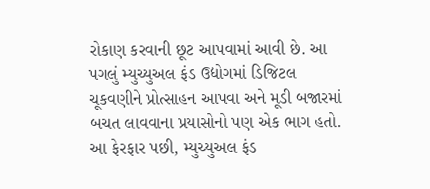રોકાણ કરવાની છૂટ આપવામાં આવી છે. આ પગલું મ્યુચ્યુઅલ ફંડ ઉદ્યોગમાં ડિજિટલ ચૂકવણીને પ્રોત્સાહન આપવા અને મૂડી બજારમાં બચત લાવવાના પ્રયાસોનો પણ એક ભાગ હતો. આ ફેરફાર પછી, મ્યુચ્યુઅલ ફંડ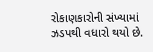રોકાણકારોની સંખ્યામાં ઝડપથી વધારો થયો છે.